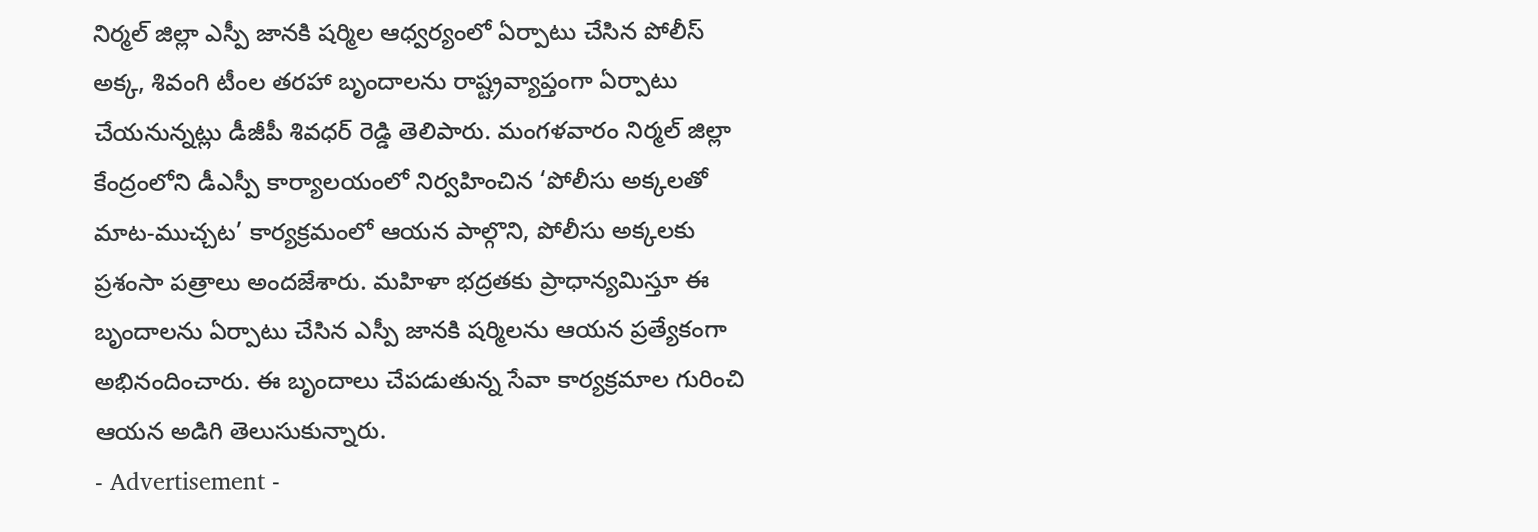నిర్మల్ జిల్లా ఎస్పీ జానకి షర్మిల ఆధ్వర్యంలో ఏర్పాటు చేసిన పోలీస్ అక్క, శివంగి టీంల తరహా బృందాలను రాష్ట్రవ్యాప్తంగా ఏర్పాటు చేయనున్నట్లు డీజీపీ శివధర్ రెడ్డి తెలిపారు. మంగళవారం నిర్మల్ జిల్లా కేంద్రంలోని డీఎస్పీ కార్యాలయంలో నిర్వహించిన ‘పోలీసు అక్కలతో మాట-ముచ్చట’ కార్యక్రమంలో ఆయన పాల్గొని, పోలీసు అక్కలకు ప్రశంసా పత్రాలు అందజేశారు. మహిళా భద్రతకు ప్రాధాన్యమిస్తూ ఈ బృందాలను ఏర్పాటు చేసిన ఎస్పీ జానకి షర్మిలను ఆయన ప్రత్యేకంగా అభినందించారు. ఈ బృందాలు చేపడుతున్న సేవా కార్యక్రమాల గురించి ఆయన అడిగి తెలుసుకున్నారు.
- Advertisement -